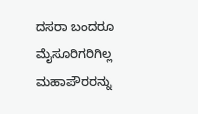ದಸರಾ ಬಂದರೂ ಮೈಸೂರಿಗರಿಗಿಲ್ಲ ಮಹಾಪೌರರನ್ನು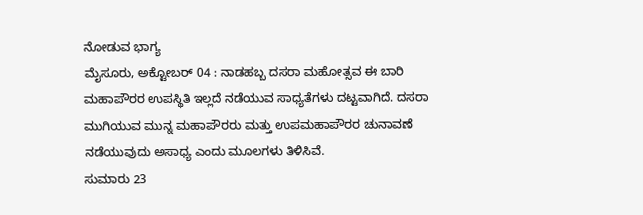ನೋಡುವ ಭಾಗ್ಯ
ಮೈಸೂರು, ಅಕ್ಟೋಬರ್ 04 : ನಾಡಹಬ್ಬ ದಸರಾ ಮಹೋತ್ಸವ ಈ ಬಾರಿ ಮಹಾಪೌರರ ಉಪಸ್ಥಿತಿ ಇಲ್ಲದೆ ನಡೆಯುವ ಸಾಧ್ಯತೆಗಳು ದಟ್ಟವಾಗಿದೆ. ದಸರಾ ಮುಗಿಯುವ ಮುನ್ನ ಮಹಾಪೌರರು ಮತ್ತು ಉಪಮಹಾಪೌರರ ಚುನಾವಣೆ ನಡೆಯುವುದು ಅಸಾಧ್ಯ ಎಂದು ಮೂಲಗಳು ತಿಳಿಸಿವೆ.
ಸುಮಾರು 23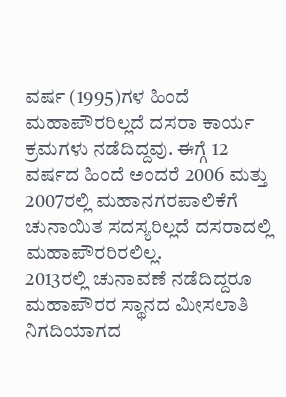ವರ್ಷ (1995)ಗಳ ಹಿಂದೆ ಮಹಾಪೌರರಿಲ್ಲದೆ ದಸರಾ ಕಾರ್ಯ ಕ್ರಮಗಳು ನಡೆದಿದ್ದವು. ಈಗ್ಗೆ 12 ವರ್ಷದ ಹಿಂದೆ ಅಂದರೆ 2006 ಮತ್ತು 2007ರಲ್ಲಿ ಮಹಾನಗರಪಾಲಿಕೆಗೆ ಚುನಾಯಿತ ಸದಸ್ಯರಿಲ್ಲದೆ ದಸರಾದಲ್ಲಿ ಮಹಾಪೌರರಿರಲಿಲ್ಲ.
2013ರಲ್ಲಿ ಚುನಾವಣೆ ನಡೆದಿದ್ದರೂ ಮಹಾಪೌರರ ಸ್ಥಾನದ ಮೀಸಲಾತಿ ನಿಗದಿಯಾಗದ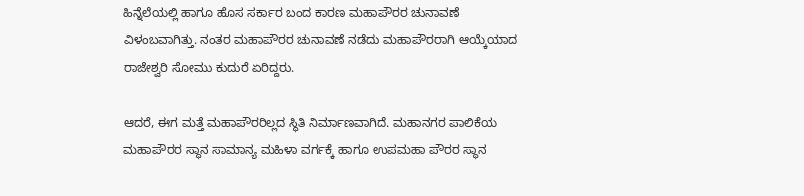ಹಿನ್ನೆಲೆಯಲ್ಲಿ ಹಾಗೂ ಹೊಸ ಸರ್ಕಾರ ಬಂದ ಕಾರಣ ಮಹಾಪೌರರ ಚುನಾವಣೆ ವಿಳಂಬವಾಗಿತ್ತು. ನಂತರ ಮಹಾಪೌರರ ಚುನಾವಣೆ ನಡೆದು ಮಹಾಪೌರರಾಗಿ ಆಯ್ಕೆಯಾದ ರಾಜೇಶ್ವರಿ ಸೋಮು ಕುದುರೆ ಏರಿದ್ದರು.

ಆದರೆ, ಈಗ ಮತ್ತೆ ಮಹಾಪೌರರಿಲ್ಲದ ಸ್ಥಿತಿ ನಿರ್ಮಾಣವಾಗಿದೆ. ಮಹಾನಗರ ಪಾಲಿಕೆಯ ಮಹಾಪೌರರ ಸ್ಥಾನ ಸಾಮಾನ್ಯ ಮಹಿಳಾ ವರ್ಗಕ್ಕೆ ಹಾಗೂ ಉಪಮಹಾ ಪೌರರ ಸ್ಥಾನ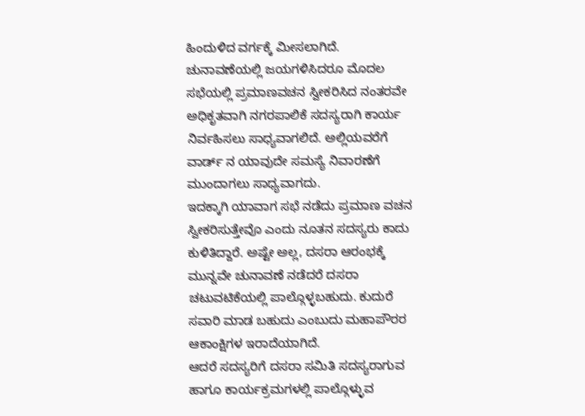ಹಿಂದುಳಿದ ವರ್ಗಕ್ಕೆ ಮೀಸಲಾಗಿದೆ.
ಚುನಾವಣೆಯಲ್ಲಿ ಜಯಗಳಿಸಿದರೂ ಮೊದಲ ಸಭೆಯಲ್ಲಿ ಪ್ರಮಾಣವಚನ ಸ್ವೀಕರಿಸಿದ ನಂತರವೇ ಅಧಿಕೃತವಾಗಿ ನಗರಪಾಲಿಕೆ ಸದಸ್ಯರಾಗಿ ಕಾರ್ಯ ನಿರ್ವಹಿಸಲು ಸಾಧ್ಯವಾಗಲಿದೆ. ಅಲ್ಲಿಯವರೆಗೆ ವಾರ್ಡ್ ನ ಯಾವುದೇ ಸಮಸ್ಯೆ ನಿವಾರಣೆಗೆ ಮುಂದಾಗಲು ಸಾಧ್ಯವಾಗದು.
ಇದಕ್ಕಾಗಿ ಯಾವಾಗ ಸಭೆ ನಡೆದು ಪ್ರಮಾಣ ವಚನ ಸ್ವೀಕರಿಸುತ್ತೇವೊ ಎಂದು ನೂತನ ಸದಸ್ಯರು ಕಾದು ಕುಳಿತಿದ್ದಾರೆ. ಅಷ್ಟೇ ಅಲ್ಲ, ದಸರಾ ಆರಂಭಕ್ಕೆ ಮುನ್ನವೇ ಚುನಾವಣೆ ನಡೆದರೆ ದಸರಾ ಚಟುವಟಿಕೆಯಲ್ಲಿ ಪಾಲ್ಗೊಳ್ಳಬಹುದು. ಕುದುರೆ ಸವಾರಿ ಮಾಡ ಬಹುದು ಎಂಬುದು ಮಹಾಪೌರರ ಆಕಾಂಕ್ಷಿಗಳ ಇರಾದೆಯಾಗಿದೆ.
ಆದರೆ ಸದಸ್ಯರಿಗೆ ದಸರಾ ಸಮಿತಿ ಸದಸ್ಯರಾಗುವ ಹಾಗೂ ಕಾರ್ಯಕ್ರಮಗಳಲ್ಲಿ ಪಾಲ್ಗೊಳ್ಳುವ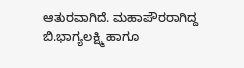ಆತುರವಾಗಿದೆ. ಮಹಾಪೌರರಾಗಿದ್ದ ಬಿ.ಭಾಗ್ಯಲಕ್ಷ್ಮಿ ಹಾಗೂ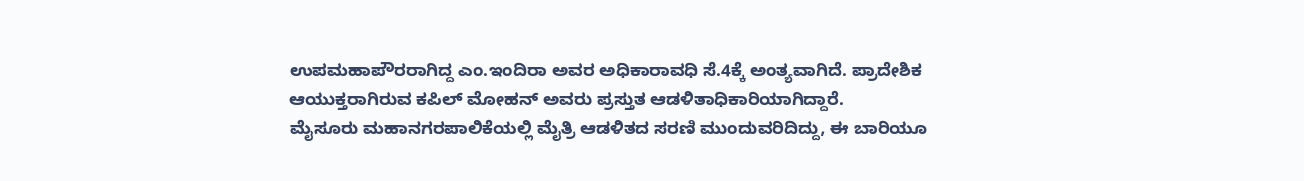ಉಪಮಹಾಪೌರರಾಗಿದ್ದ ಎಂ.ಇಂದಿರಾ ಅವರ ಅಧಿಕಾರಾವಧಿ ಸೆ.4ಕ್ಕೆ ಅಂತ್ಯವಾಗಿದೆ. ಪ್ರಾದೇಶಿಕ ಆಯುಕ್ತರಾಗಿರುವ ಕಪಿಲ್ ಮೋಹನ್ ಅವರು ಪ್ರಸ್ತುತ ಆಡಳಿತಾಧಿಕಾರಿಯಾಗಿದ್ದಾರೆ.
ಮೈಸೂರು ಮಹಾನಗರಪಾಲಿಕೆಯಲ್ಲಿ ಮೈತ್ರಿ ಆಡಳಿತದ ಸರಣಿ ಮುಂದುವರಿದಿದ್ದು, ಈ ಬಾರಿಯೂ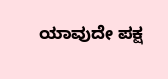ಯಾವುದೇ ಪಕ್ಷ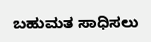ಬಹುಮತ ಸಾಧಿಸಲು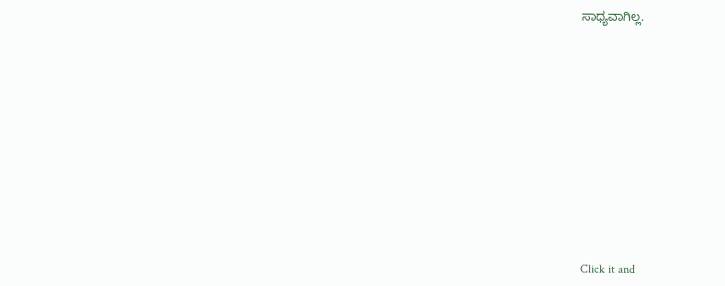ಸಾಧ್ಯವಾಗಿಲ್ಲ.












Click it and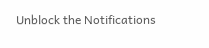Unblock the Notifications